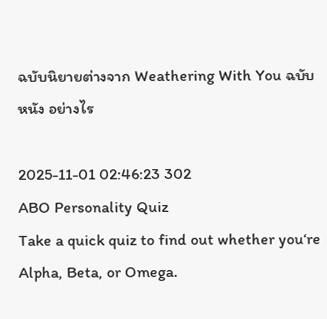ฉบับนิยายต่างจาก Weathering With You ฉบับหนัง อย่างไร

2025-11-01 02:46:23 302
ABO Personality Quiz
Take a quick quiz to find out whether you‘re Alpha, Beta, or Omega.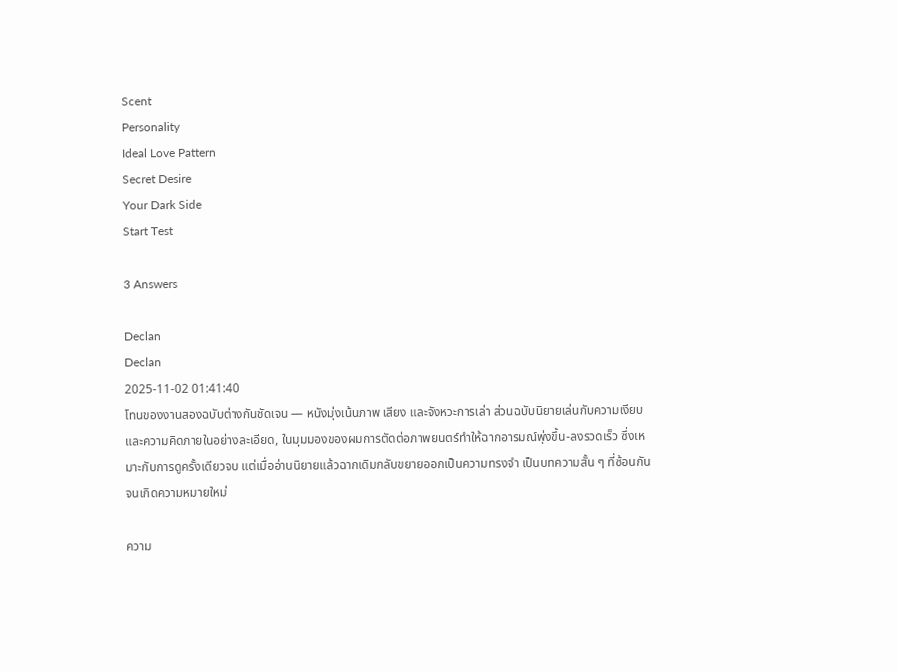Scent
Personality
Ideal Love Pattern
Secret Desire
Your Dark Side
Start Test

3 Answers

Declan
Declan
2025-11-02 01:41:40
โทนของงานสองฉบับต่างกันชัดเจน — หนังมุ่งเน้นภาพ เสียง และจังหวะการเล่า ส่วนฉบับนิยายเล่นกับความเงียบและความคิดภายในอย่างละเอียด, ในมุมมองของผมการตัดต่อภาพยนตร์ทำให้ฉากอารมณ์พุ่งขึ้น-ลงรวดเร็ว ซึ่งเหมาะกับการดูครั้งเดียวจบ แต่เมื่ออ่านนิยายแล้วฉากเดิมกลับขยายออกเป็นความทรงจำ เป็นบทความสั้น ๆ ที่ซ้อนกันจนเกิดความหมายใหม่

ความ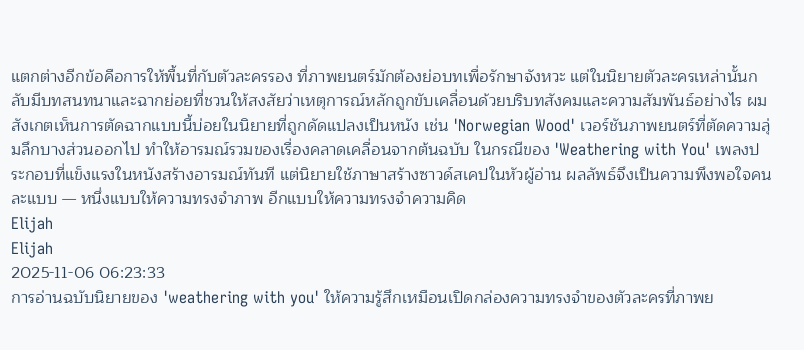แตกต่างอีกข้อคือการให้พื้นที่กับตัวละครรอง ที่ภาพยนตร์มักต้องย่อบทเพื่อรักษาจังหวะ แต่ในนิยายตัวละครเหล่านั้นกลับมีบทสนทนาและฉากย่อยที่ชวนให้สงสัยว่าเหตุการณ์หลักถูกขับเคลื่อนด้วยบริบทสังคมและความสัมพันธ์อย่างไร ผมสังเกตเห็นการตัดฉากแบบนี้บ่อยในนิยายที่ถูกดัดแปลงเป็นหนัง เช่น 'Norwegian Wood' เวอร์ชันภาพยนตร์ที่ตัดความลุ่มลึกบางส่วนออกไป ทำให้อารมณ์รวมของเรื่องคลาดเคลื่อนจากต้นฉบับ ในกรณีของ 'Weathering with You' เพลงประกอบที่แข็งแรงในหนังสร้างอารมณ์ทันที แต่นิยายใช้ภาษาสร้างซาวด์สเคปในหัวผู้อ่าน ผลลัพธ์จึงเป็นความพึงพอใจคนละแบบ — หนึ่งแบบให้ความทรงจำภาพ อีกแบบให้ความทรงจำความคิด
Elijah
Elijah
2025-11-06 06:23:33
การอ่านฉบับนิยายของ 'weathering with you' ให้ความรู้สึกเหมือนเปิดกล่องความทรงจำของตัวละครที่ภาพย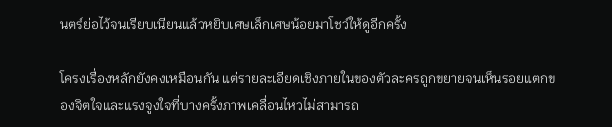นตร์ย่อไว้จนเรียบเนียนแล้วหยิบเศษเล็กเศษน้อยมาโชว์ให้ดูอีกครั้ง

โครงเรื่องหลักยังคงเหมือนกัน แต่รายละเอียดเชิงภายในของตัวละครถูกขยายจนเห็นรอยแตกของจิตใจและแรงจูงใจที่บางครั้งภาพเคลื่อนไหวไม่สามารถ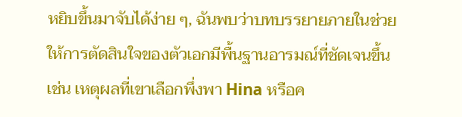หยิบขึ้นมาจับได้ง่าย ๆ, ฉันพบว่าบทบรรยายภายในช่วยให้การตัดสินใจของตัวเอกมีพื้นฐานอารมณ์ที่ชัดเจนขึ้น เช่น เหตุผลที่เขาเลือกพึ่งพา Hina หรือค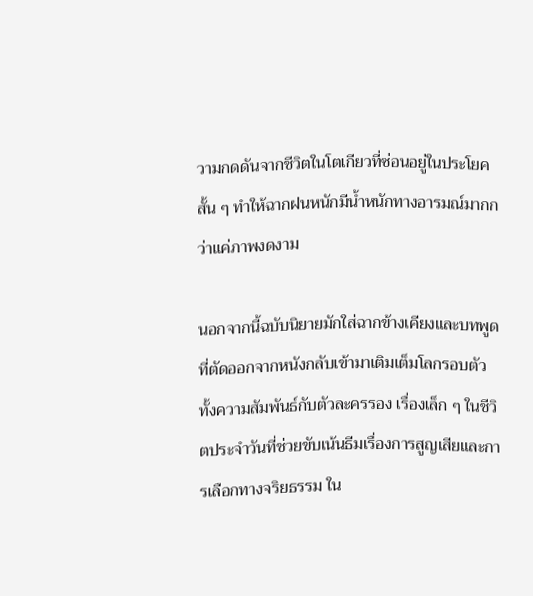วามกดดันจากชีวิตในโตเกียวที่ซ่อนอยู่ในประโยคสั้น ๆ ทำให้ฉากฝนหนักมีน้ำหนักทางอารมณ์มากกว่าแค่ภาพงดงาม

นอกจากนี้ฉบับนิยายมักใส่ฉากข้างเคียงและบทพูดที่ตัดออกจากหนังกลับเข้ามาเติมเต็มโลกรอบตัว ทั้งความสัมพันธ์กับตัวละครรอง เรื่องเล็ก ๆ ในชีวิตประจำวันที่ช่วยขับเน้นธีมเรื่องการสูญเสียและการเลือกทางจริยธรรม ใน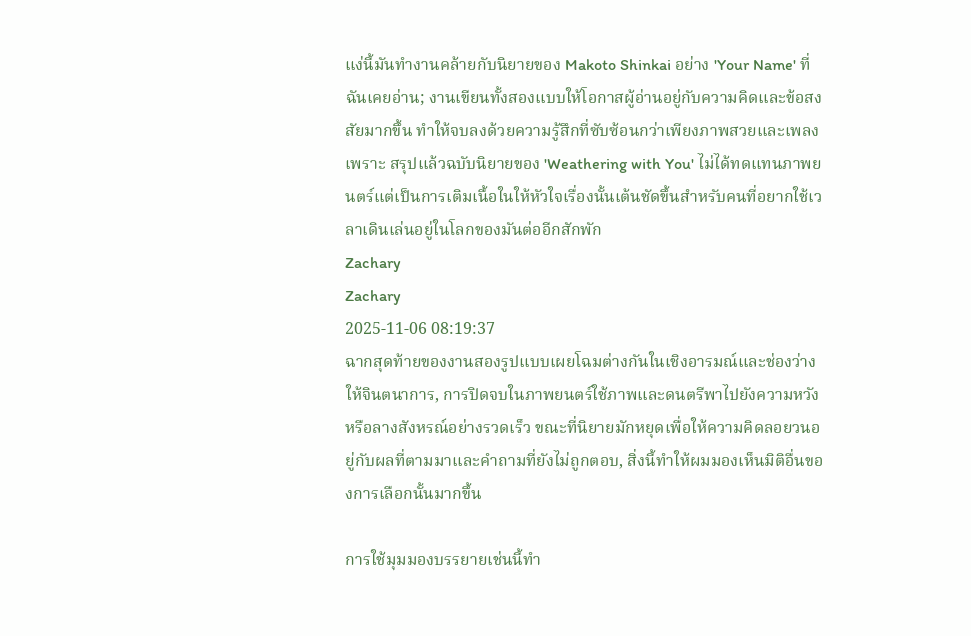แง่นี้มันทำงานคล้ายกับนิยายของ Makoto Shinkai อย่าง 'Your Name' ที่ฉันเคยอ่าน; งานเขียนทั้งสองแบบให้โอกาสผู้อ่านอยู่กับความคิดและข้อสงสัยมากขึ้น ทำให้จบลงด้วยความรู้สึกที่ซับซ้อนกว่าเพียงภาพสวยและเพลงเพราะ สรุปแล้วฉบับนิยายของ 'Weathering with You' ไม่ได้ทดแทนภาพยนตร์แต่เป็นการเติมเนื้อในให้หัวใจเรื่องนั้นเต้นชัดขึ้นสำหรับคนที่อยากใช้เวลาเดินเล่นอยู่ในโลกของมันต่ออีกสักพัก
Zachary
Zachary
2025-11-06 08:19:37
ฉากสุดท้ายของงานสองรูปแบบเผยโฉมต่างกันในเชิงอารมณ์และช่องว่างให้จินตนาการ, การปิดจบในภาพยนตร์ใช้ภาพและดนตรีพาไปยังความหวังหรือลางสังหรณ์อย่างรวดเร็ว ขณะที่นิยายมักหยุดเพื่อให้ความคิดลอยวนอยู่กับผลที่ตามมาและคำถามที่ยังไม่ถูกตอบ, สิ่งนี้ทำให้ผมมองเห็นมิติอื่นของการเลือกนั้นมากขึ้น

การใช้มุมมองบรรยายเช่นนี้ทำ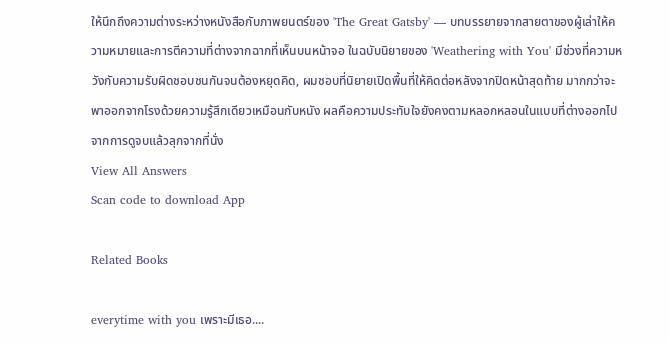ให้นึกถึงความต่างระหว่างหนังสือกับภาพยนตร์ของ 'The Great Gatsby' — บทบรรยายจากสายตาของผู้เล่าให้ความหมายและการตีความที่ต่างจากฉากที่เห็นบนหน้าจอ ในฉบับนิยายของ 'Weathering with You' มีช่วงที่ความหวังกับความรับผิดชอบชนกันจนต้องหยุดคิด, ผมชอบที่นิยายเปิดพื้นที่ให้คิดต่อหลังจากปิดหน้าสุดท้าย มากกว่าจะพาออกจากโรงด้วยความรู้สึกเดียวเหมือนกับหนัง ผลคือความประทับใจยังคงตามหลอกหลอนในแบบที่ต่างออกไปจากการดูจบแล้วลุกจากที่นั่ง
View All Answers
Scan code to download App

Related Books

everytime with you เพราะมีเธอ....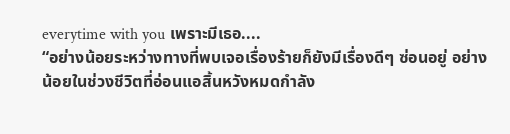everytime with you เพราะมีเธอ....
“อย่างน้อยระหว่างทางที่พบเจอเรื่องร้ายก็ยังมีเรื่องดีๆ ซ่อนอยู่ อย่างน้อยในช่วงชีวิตที่อ่อนแอสิ้นหวังหมดกำลัง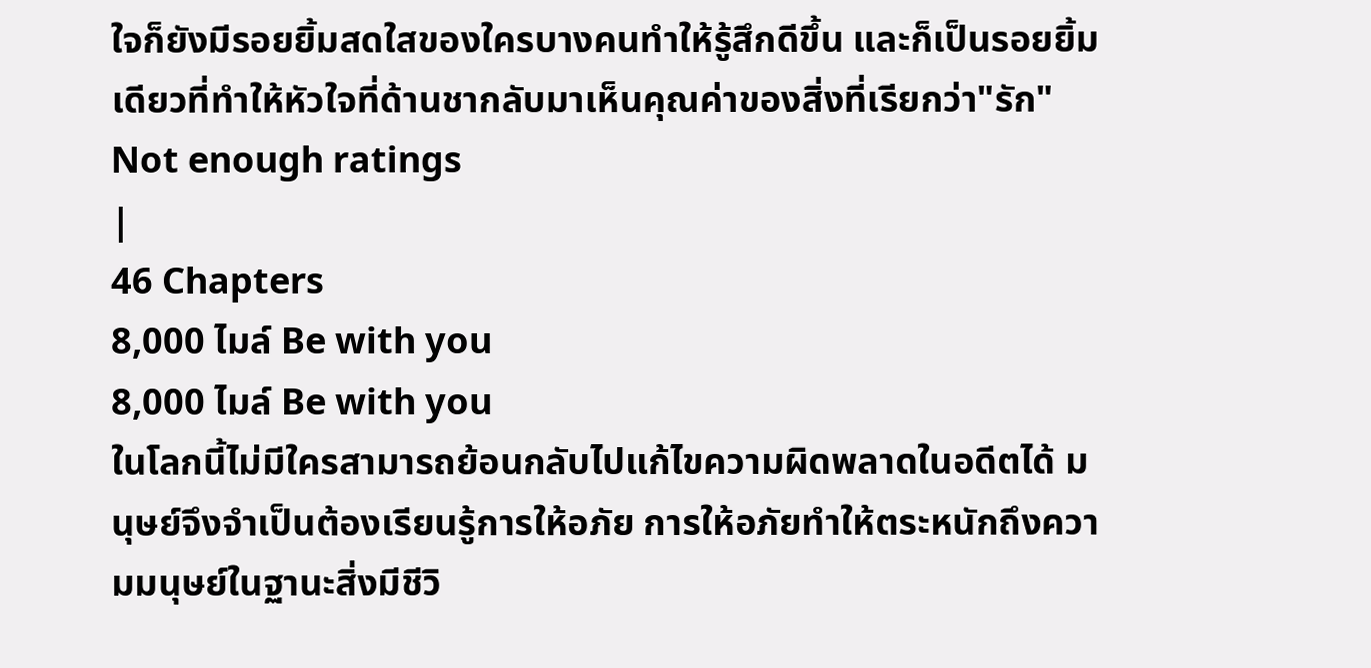ใจก็ยังมีรอยยิ้มสดใสของใครบางคนทำให้รู้สึกดีขึ้น และก็เป็นรอยยิ้มเดียวที่ทำให้หัวใจที่ด้านชากลับมาเห็นคุณค่าของสิ่งที่เรียกว่า"รัก"
Not enough ratings
|
46 Chapters
8,000 ไมล์ Be with you
8,000 ไมล์ Be with you
ในโลกนี้ไม่มีใครสามารถย้อนกลับไปแก้ไขความผิดพลาดในอดีตได้ มนุษย์จึงจำเป็นต้องเรียนรู้การให้อภัย การให้อภัยทำให้ตระหนักถึงความมนุษย์ในฐานะสิ่งมีชีวิ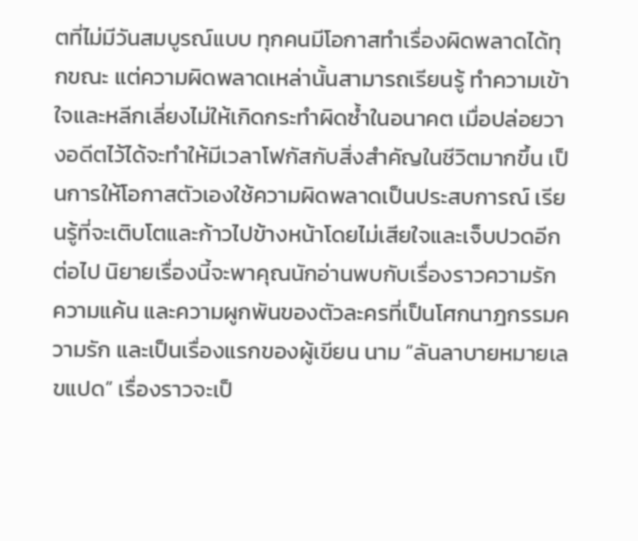ตที่ไม่มีวันสมบูรณ์แบบ ทุกคนมีโอกาสทำเรื่องผิดพลาดได้ทุกขณะ แต่ความผิดพลาดเหล่านั้นสามารถเรียนรู้ ทำความเข้าใจและหลีกเลี่ยงไม่ให้เกิดกระทำผิดซ้ำในอนาคต เมื่อปล่อยวางอดีตไว้ได้จะทำให้มีเวลาโฟกัสกับสิ่งสำคัญในชีวิตมากขึ้น เป็นการให้โอกาสตัวเองใช้ความผิดพลาดเป็นประสบการณ์ เรียนรู้ที่จะเติบโตและก้าวไปข้างหน้าโดยไม่เสียใจและเจ็บปวดอีกต่อไป นิยายเรื่องนี้จะพาคุณนักอ่านพบกับเรื่องราวความรัก ความแค้น และความผูกพันของตัวละครที่เป็นโศกนาฎกรรมความรัก และเป็นเรื่องแรกของผู้เขียน นาม “ลันลาบายหมายเลขแปด” เรื่องราวจะเป็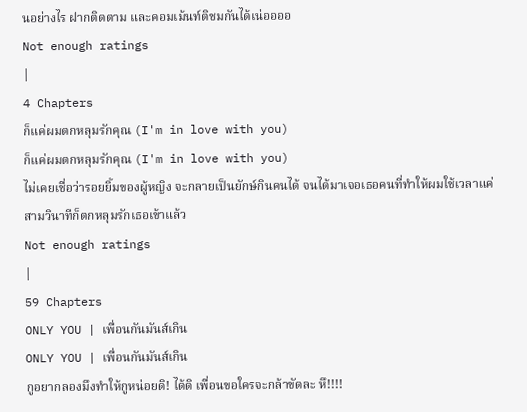นอย่างไร ฝากติดตาม และคอมเม้นท์ติชมกันได้เน่ออออ
Not enough ratings
|
4 Chapters
ก็แค่ผมตกหลุมรักคุณ (I'm in love with you)
ก็แค่ผมตกหลุมรักคุณ (I'm in love with you)
ไม่เคยเชื่อว่ารอยยิ้มของผู้หญิง จะกลายเป็นยักษ์กินคนได้ จนได้มาเจอเธอคนที่ทำให้ผมใช้เวลาแค่สามวินาทีก็ตกหลุมรักเธอเข้าแล้ว
Not enough ratings
|
59 Chapters
ONLY YOU | เพื่อนกันมันส์เกิน
ONLY YOU | เพื่อนกันมันส์เกิน
กูอยากลองมึงทำให้กูหน่อยดิ! ได้ดิ เพื่อนขอใครจะกล้าขัดละ หึ!!!!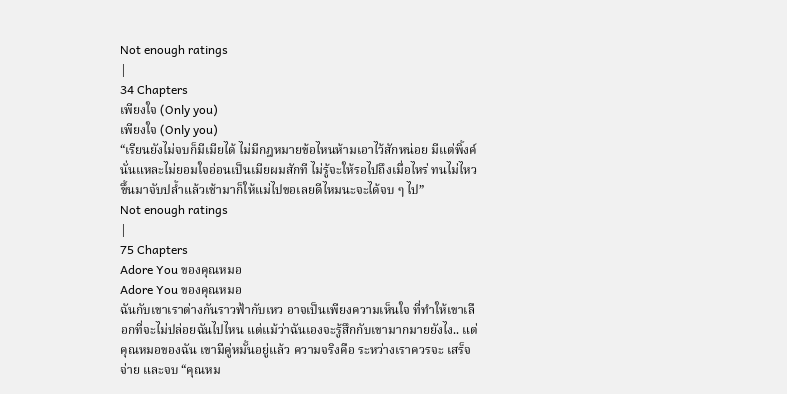Not enough ratings
|
34 Chapters
เพียงใจ (Only you)
เพียงใจ (Only you)
“เรียนยังไม่จบก็มีเมียได้ ไม่มีกฎหมายข้อไหนห้ามเอาไว้สักหน่อย มีแต่พิ้งค์นั่นแหละไม่ยอมใจอ่อนเป็นเมียผมสักที ไม่รู้จะให้รอไปถึงเมื่อไหร่ ทนไม่ไหวขึ้นมาจับปล้ำแล้วเช้ามาก็ให้แม่ไปขอเลยดีไหมนะจะได้จบ ๆ ไป”
Not enough ratings
|
75 Chapters
Adore You ของคุณหมอ
Adore You ของคุณหมอ
ฉันกับเขาเราต่างกันราวฟ้ากับเหว อาจเป็นเพียงความเห็นใจ ที่ทำให้เขาเลือกที่จะไม่ปล่อยฉันไปไหน แต่แม้ว่าฉันเองจะรู้สึกกับเขามากมายยังไง.. แต่คุณหมอของฉัน เขามีคู่หมั้นอยู่แล้ว ความจริงคือ ระหว่างเราควรจะ เสร็จ จ่าย และจบ “คุณหม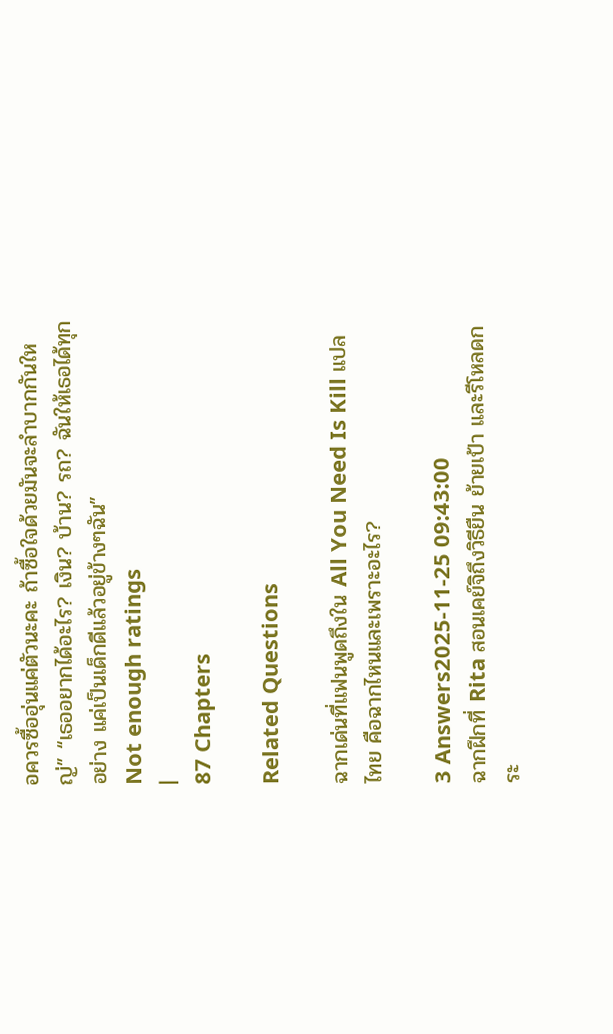อควรซื้ออุ่นแค่ตัวนะคะ ถ้าซื้อใจด้วยมันจะลำบากกันใหญ่” “เธออยากได้อะไร? เงิน? บ้าน? รถ? ฉันให้เธอได้ทุกอย่าง แค่เป็นเด็กดีแล้วอยู่ข้างๆฉัน”
Not enough ratings
|
87 Chapters

Related Questions

ฉากเด่นที่แฟนพูดถึงใน All You Need Is Kill แปลไทย คือฉากไหนและเพราะอะไร?

3 Answers2025-11-25 09:43:00
ฉากฝึกที่ Rita สอนเคย์จิถึงวิธียืน ย้ายเป้า และรีโหลดกระ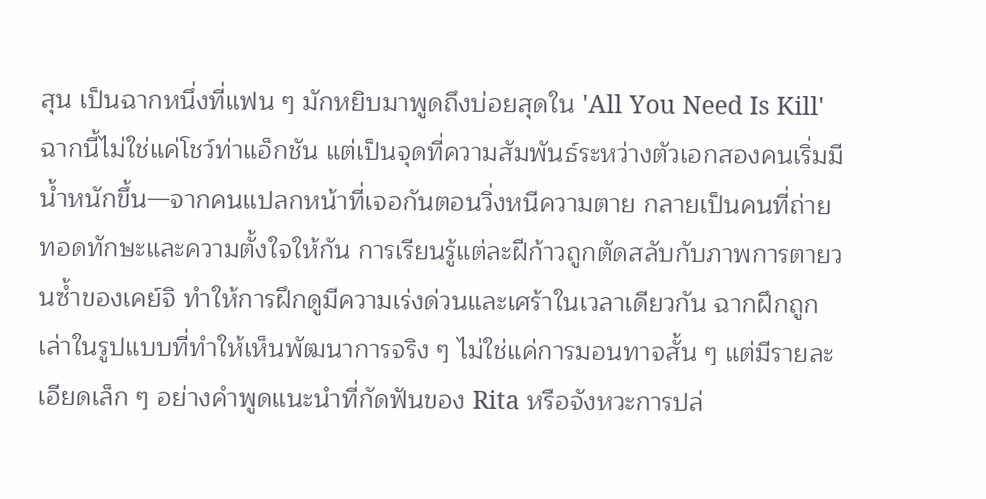สุน เป็นฉากหนึ่งที่แฟน ๆ มักหยิบมาพูดถึงบ่อยสุดใน 'All You Need Is Kill' ฉากนี้ไม่ใช่แค่โชว์ท่าแอ็กชัน แต่เป็นจุดที่ความสัมพันธ์ระหว่างตัวเอกสองคนเริ่มมีน้ำหนักขึ้น—จากคนแปลกหน้าที่เจอกันตอนวิ่งหนีความตาย กลายเป็นคนที่ถ่ายทอดทักษะและความตั้งใจให้กัน การเรียนรู้แต่ละฝีก้าวถูกตัดสลับกับภาพการตายวนซ้ำของเคย์จิ ทำให้การฝึกดูมีความเร่งด่วนและเศร้าในเวลาเดียวกัน ฉากฝึกถูกเล่าในรูปแบบที่ทำให้เห็นพัฒนาการจริง ๆ ไม่ใช่แค่การมอนทาจสั้น ๆ แต่มีรายละเอียดเล็ก ๆ อย่างคำพูดแนะนำที่กัดฟันของ Rita หรือจังหวะการปล่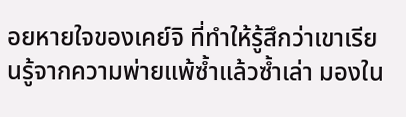อยหายใจของเคย์จิ ที่ทำให้รู้สึกว่าเขาเรียนรู้จากความพ่ายแพ้ซ้ำแล้วซ้ำเล่า มองใน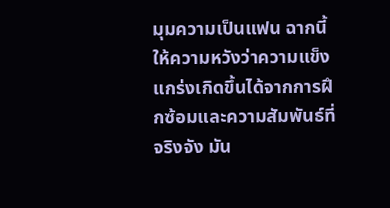มุมความเป็นแฟน ฉากนี้ให้ความหวังว่าความแข็งแกร่งเกิดขึ้นได้จากการฝึกซ้อมและความสัมพันธ์ที่จริงจัง มัน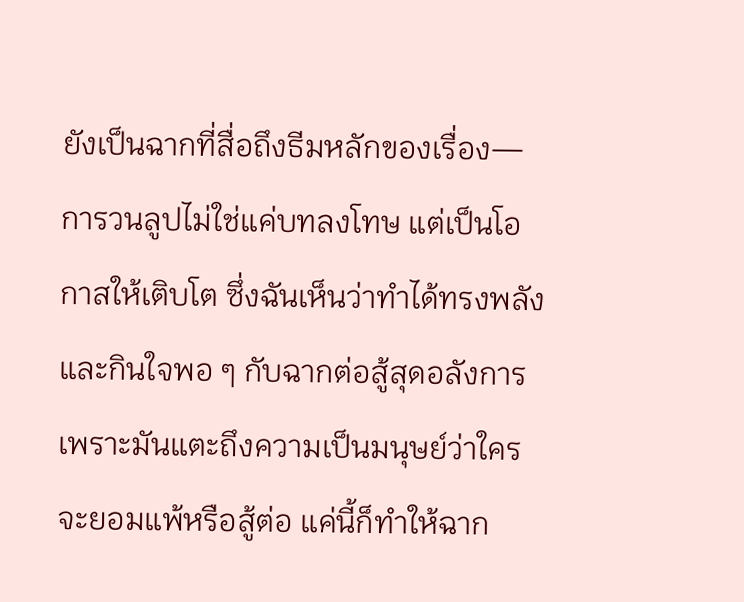ยังเป็นฉากที่สื่อถึงธีมหลักของเรื่อง—การวนลูปไม่ใช่แค่บทลงโทษ แต่เป็นโอกาสให้เติบโต ซึ่งฉันเห็นว่าทำได้ทรงพลังและกินใจพอ ๆ กับฉากต่อสู้สุดอลังการ เพราะมันแตะถึงความเป็นมนุษย์ว่าใครจะยอมแพ้หรือสู้ต่อ แค่นี้ก็ทำให้ฉาก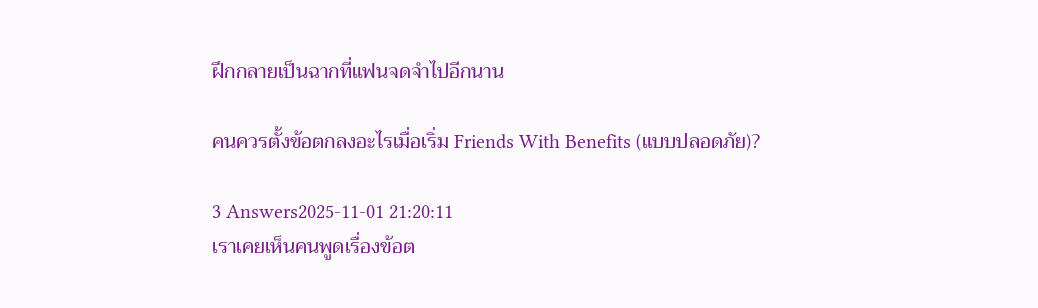ฝึกกลายเป็นฉากที่แฟนจดจำไปอีกนาน

คนควรตั้งข้อตกลงอะไรเมื่อเริ่ม Friends With Benefits (แบบปลอดภัย)?

3 Answers2025-11-01 21:20:11
เราเคยเห็นคนพูดเรื่องข้อต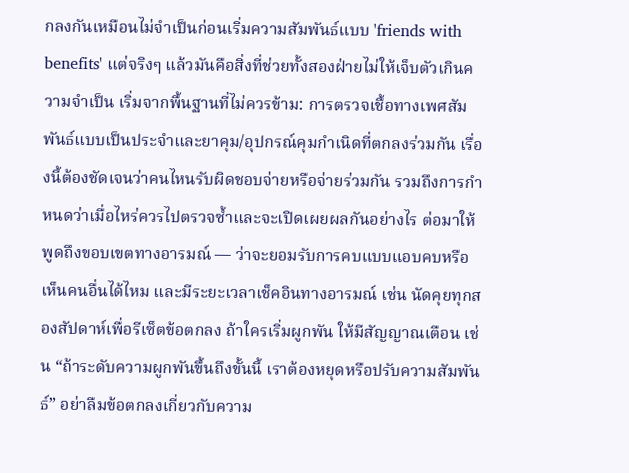กลงกันเหมือนไม่จำเป็นก่อนเริ่มความสัมพันธ์แบบ 'friends with benefits' แต่จริงๆ แล้วมันคือสิ่งที่ช่วยทั้งสองฝ่ายไม่ให้เจ็บตัวเกินความจำเป็น เริ่มจากพื้นฐานที่ไม่ควรข้าม: การตรวจเชื้อทางเพศสัมพันธ์แบบเป็นประจำและยาคุม/อุปกรณ์คุมกำเนิดที่ตกลงร่วมกัน เรื่องนี้ต้องชัดเจนว่าคนไหนรับผิดชอบจ่ายหรือจ่ายร่วมกัน รวมถึงการกำหนดว่าเมื่อไหร่ควรไปตรวจซ้ำและจะเปิดเผยผลกันอย่างไร ต่อมาให้พูดถึงขอบเขตทางอารมณ์ — ว่าจะยอมรับการคบแบบแอบคบหรือเห็นคนอื่นได้ไหม และมีระยะเวลาเช็คอินทางอารมณ์ เช่น นัดคุยทุกสองสัปดาห์เพื่อรีเซ็ตข้อตกลง ถ้าใครเริ่มผูกพัน ให้มีสัญญาณเตือน เช่น “ถ้าระดับความผูกพันขึ้นถึงขั้นนี้ เราต้องหยุดหรือปรับความสัมพันธ์” อย่าลืมข้อตกลงเกี่ยวกับความ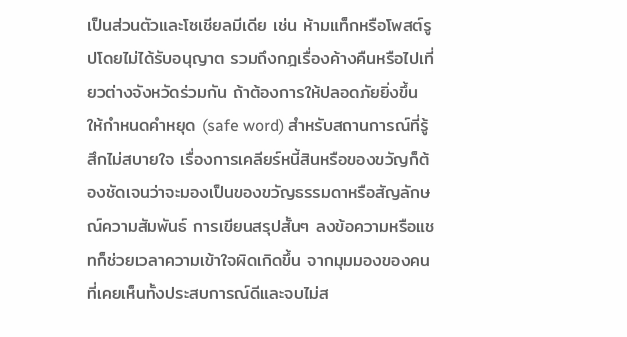เป็นส่วนตัวและโซเชียลมีเดีย เช่น ห้ามแท็กหรือโพสต์รูปโดยไม่ได้รับอนุญาต รวมถึงกฎเรื่องค้างคืนหรือไปเที่ยวต่างจังหวัดร่วมกัน ถ้าต้องการให้ปลอดภัยยิ่งขึ้น ให้กำหนดคำหยุด (safe word) สำหรับสถานการณ์ที่รู้สึกไม่สบายใจ เรื่องการเคลียร์หนี้สินหรือของขวัญก็ต้องชัดเจนว่าจะมองเป็นของขวัญธรรมดาหรือสัญลักษณ์ความสัมพันธ์ การเขียนสรุปสั้นๆ ลงข้อความหรือแชทก็ช่วยเวลาความเข้าใจผิดเกิดขึ้น จากมุมมองของคนที่เคยเห็นทั้งประสบการณ์ดีและจบไม่ส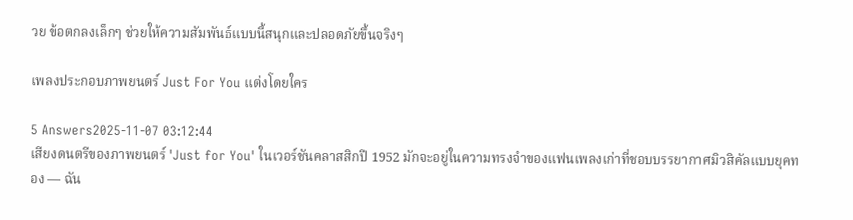วย ข้อตกลงเล็กๆ ช่วยให้ความสัมพันธ์แบบนี้สนุกและปลอดภัยขึ้นจริงๆ

เพลงประกอบภาพยนตร์ Just For You แต่งโดยใคร

5 Answers2025-11-07 03:12:44
เสียงดนตรีของภาพยนตร์ 'Just for You' ในเวอร์ชันคลาสสิกปี 1952 มักจะอยู่ในความทรงจำของแฟนเพลงเก่าที่ชอบบรรยากาศมิวสิคัลแบบยุคทอง — ฉัน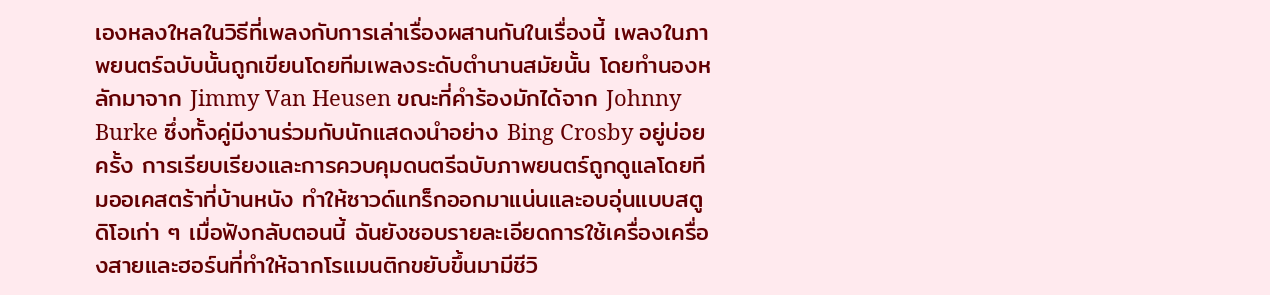เองหลงใหลในวิธีที่เพลงกับการเล่าเรื่องผสานกันในเรื่องนี้ เพลงในภาพยนตร์ฉบับนั้นถูกเขียนโดยทีมเพลงระดับตำนานสมัยนั้น โดยทำนองหลักมาจาก Jimmy Van Heusen ขณะที่คำร้องมักได้จาก Johnny Burke ซึ่งทั้งคู่มีงานร่วมกับนักแสดงนำอย่าง Bing Crosby อยู่บ่อยครั้ง การเรียบเรียงและการควบคุมดนตรีฉบับภาพยนตร์ถูกดูแลโดยทีมออเคสตร้าที่บ้านหนัง ทำให้ซาวด์แทร็กออกมาแน่นและอบอุ่นแบบสตูดิโอเก่า ๆ เมื่อฟังกลับตอนนี้ ฉันยังชอบรายละเอียดการใช้เครื่องเครื่องสายและฮอร์นที่ทำให้ฉากโรแมนติกขยับขึ้นมามีชีวิ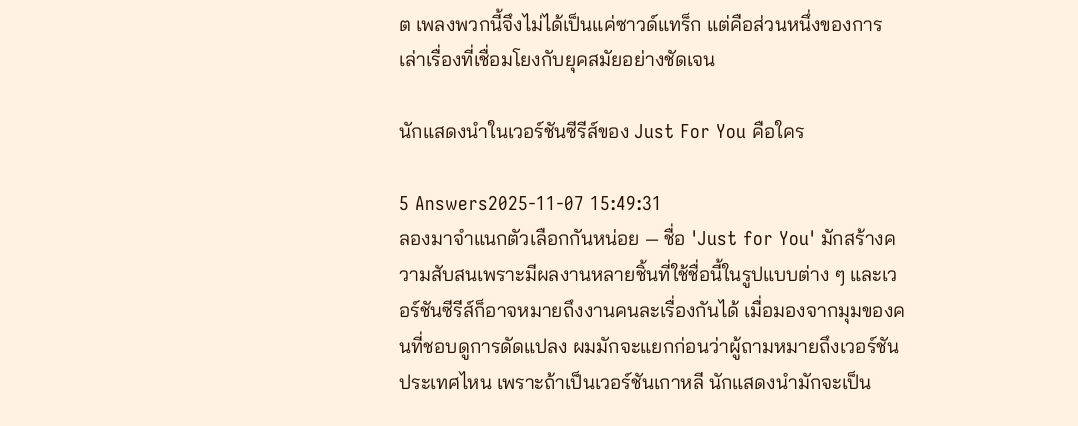ต เพลงพวกนี้จึงไม่ได้เป็นแค่ซาวด์แทร็ก แต่คือส่วนหนึ่งของการเล่าเรื่องที่เชื่อมโยงกับยุคสมัยอย่างชัดเจน

นักแสดงนำในเวอร์ชันซีรีส์ของ Just For You คือใคร

5 Answers2025-11-07 15:49:31
ลองมาจำแนกตัวเลือกกันหน่อย — ชื่อ 'Just for You' มักสร้างความสับสนเพราะมีผลงานหลายชิ้นที่ใช้ชื่อนี้ในรูปแบบต่าง ๆ และเวอร์ชันซีรีส์ก็อาจหมายถึงงานคนละเรื่องกันได้ เมื่อมองจากมุมของคนที่ชอบดูการดัดแปลง ผมมักจะแยกก่อนว่าผู้ถามหมายถึงเวอร์ชันประเทศไหน เพราะถ้าเป็นเวอร์ชันเกาหลี นักแสดงนำมักจะเป็น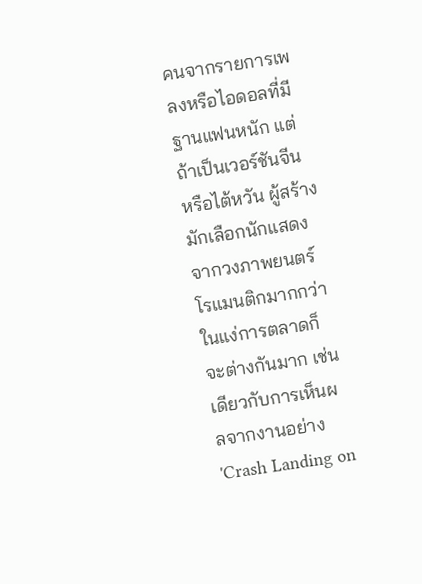คนจากรายการเพลงหรือไอดอลที่มีฐานแฟนหนัก แต่ถ้าเป็นเวอร์ชันจีนหรือไต้หวัน ผู้สร้างมักเลือกนักแสดงจากวงภาพยนตร์โรแมนติกมากกว่า ในแง่การตลาดก็จะต่างกันมาก เช่นเดียวกับการเห็นผลจากงานอย่าง 'Crash Landing on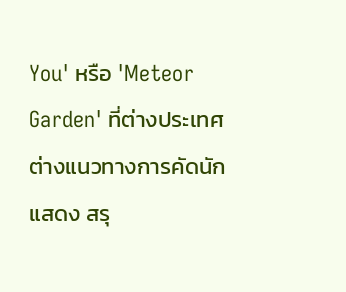You' หรือ 'Meteor Garden' ที่ต่างประเทศต่างแนวทางการคัดนักแสดง สรุ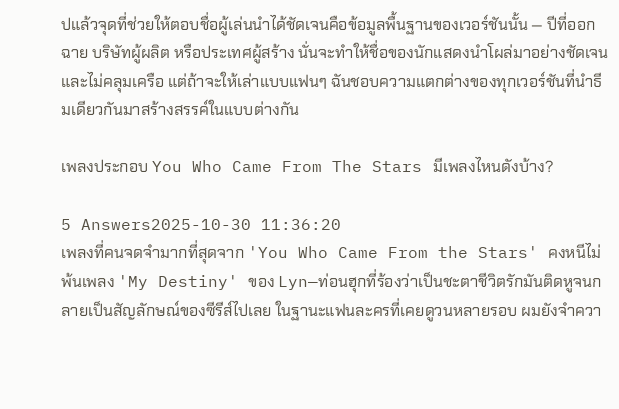ปแล้วจุดที่ช่วยให้ตอบชื่อผู้เล่นนำได้ชัดเจนคือข้อมูลพื้นฐานของเวอร์ชันนั้น — ปีที่ออกฉาย บริษัทผู้ผลิต หรือประเทศผู้สร้าง นั่นจะทำให้ชื่อของนักแสดงนำโผล่มาอย่างชัดเจนและไม่คลุมเครือ แต่ถ้าจะให้เล่าแบบแฟนๆ ฉันชอบความแตกต่างของทุกเวอร์ชันที่นำธีมเดียวกันมาสร้างสรรค์ในแบบต่างกัน

เพลงประกอบ You Who Came From The Stars มีเพลงไหนดังบ้าง?

5 Answers2025-10-30 11:36:20
เพลงที่คนจดจำมากที่สุดจาก 'You Who Came From the Stars' คงหนีไม่พ้นเพลง 'My Destiny' ของ Lyn—ท่อนฮุกที่ร้องว่าเป็นชะตาชีวิตรักมันติดหูจนกลายเป็นสัญลักษณ์ของซีรีส์ไปเลย ในฐานะแฟนละครที่เคยดูวนหลายรอบ ผมยังจำควา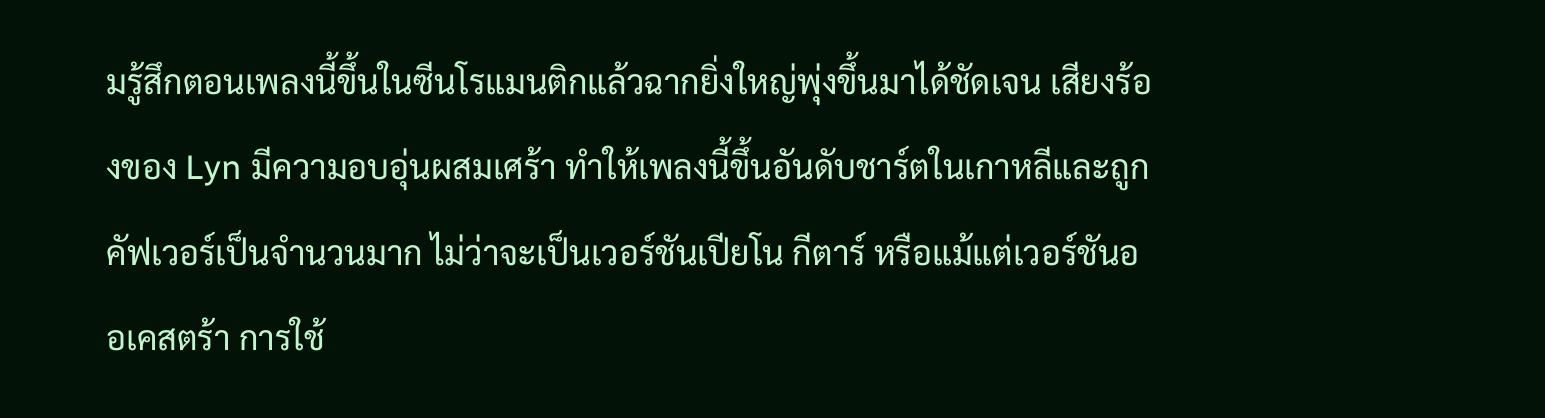มรู้สึกตอนเพลงนี้ขึ้นในซีนโรแมนติกแล้วฉากยิ่งใหญ่พุ่งขึ้นมาได้ชัดเจน เสียงร้องของ Lyn มีความอบอุ่นผสมเศร้า ทำให้เพลงนี้ขึ้นอันดับชาร์ตในเกาหลีและถูกคัฟเวอร์เป็นจำนวนมาก ไม่ว่าจะเป็นเวอร์ชันเปียโน กีตาร์ หรือแม้แต่เวอร์ชันออเคสตร้า การใช้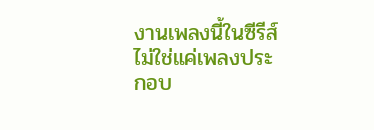งานเพลงนี้ในซีรีส์ไม่ใช่แค่เพลงประกอบ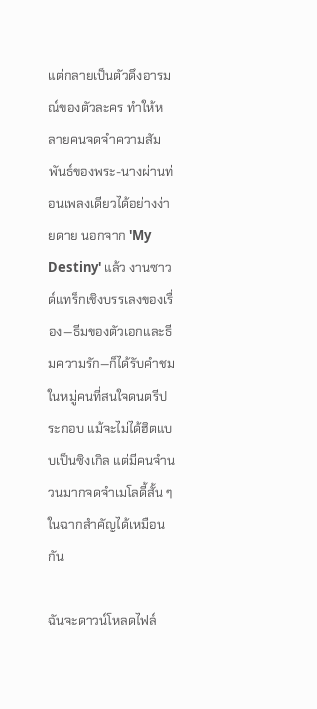แต่กลายเป็นตัวดึงอารมณ์ของตัวละคร ทำให้หลายคนจดจำความสัมพันธ์ของพระ-นางผ่านท่อนเพลงเดียวได้อย่างง่ายดาย นอกจาก 'My Destiny' แล้ว งานซาวด์แทร็กเชิงบรรเลงของเรื่อง—ธีมของตัวเอกและธีมความรัก—ก็ได้รับคำชมในหมู่คนที่สนใจดนตรีประกอบ แม้จะไม่ได้ฮิตแบบเป็นซิงเกิล แต่มีคนจำนวนมากจดจำเมโลดี้สั้น ๆ ในฉากสำคัญได้เหมือนกัน

ฉันจะดาวน์โหลดไฟล์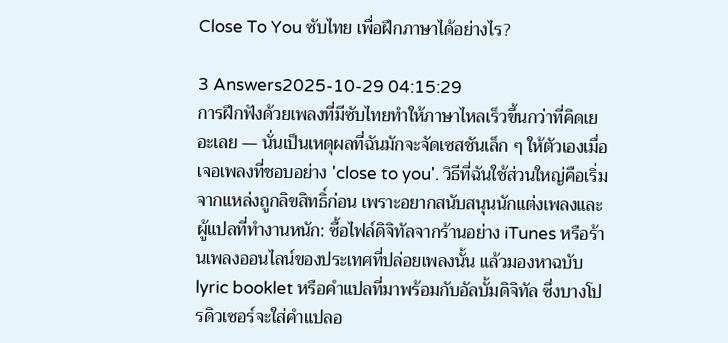Close To You ซับไทย เพื่อฝึกภาษาได้อย่างไร?

3 Answers2025-10-29 04:15:29
การฝึกฟังด้วยเพลงที่มีซับไทยทำให้ภาษาไหลเร็วขึ้นกว่าที่คิดเยอะเลย — นั่นเป็นเหตุผลที่ฉันมักจะจัดเซสชันเล็ก ๆ ให้ตัวเองเมื่อเจอเพลงที่ชอบอย่าง 'close to you'. วิธีที่ฉันใช้ส่วนใหญ่คือเริ่มจากแหล่งถูกลิขสิทธิ์ก่อน เพราะอยากสนับสนุนนักแต่งเพลงและผู้แปลที่ทำงานหนัก: ซื้อไฟล์ดิจิทัลจากร้านอย่าง iTunes หรือร้านเพลงออนไลน์ของประเทศที่ปล่อยเพลงนั้น แล้วมองหาฉบับ lyric booklet หรือคำแปลที่มาพร้อมกับอัลบั้มดิจิทัล ซึ่งบางโปรดิวเซอร์จะใส่คำแปลอ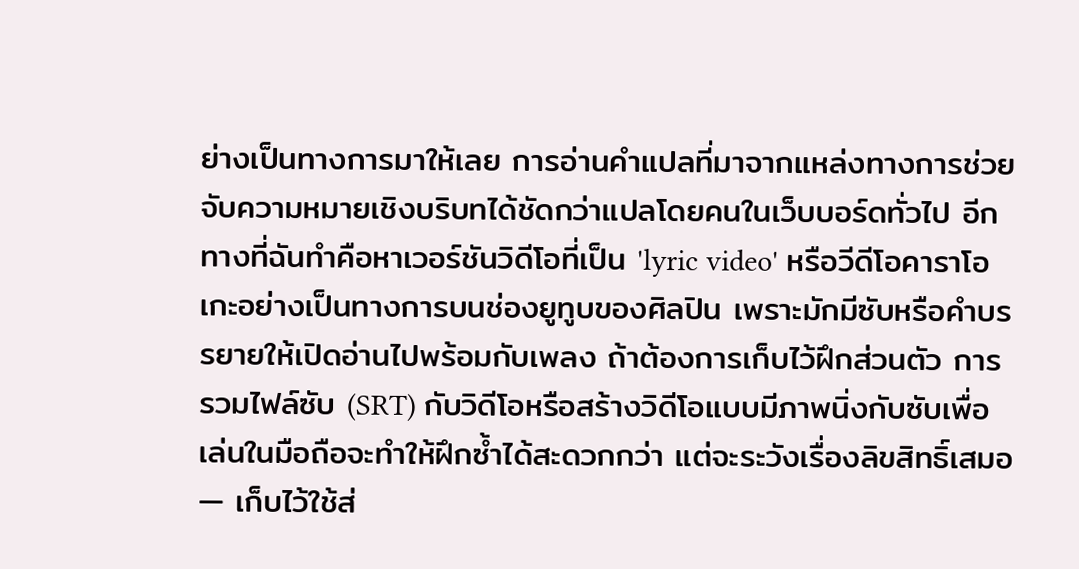ย่างเป็นทางการมาให้เลย การอ่านคำแปลที่มาจากแหล่งทางการช่วยจับความหมายเชิงบริบทได้ชัดกว่าแปลโดยคนในเว็บบอร์ดทั่วไป อีกทางที่ฉันทำคือหาเวอร์ชันวิดีโอที่เป็น 'lyric video' หรือวีดีโอคาราโอเกะอย่างเป็นทางการบนช่องยูทูบของศิลปิน เพราะมักมีซับหรือคำบรรยายให้เปิดอ่านไปพร้อมกับเพลง ถ้าต้องการเก็บไว้ฝึกส่วนตัว การรวมไฟล์ซับ (SRT) กับวิดีโอหรือสร้างวิดีโอแบบมีภาพนิ่งกับซับเพื่อเล่นในมือถือจะทำให้ฝึกซ้ำได้สะดวกกว่า แต่จะระวังเรื่องลิขสิทธิ์เสมอ — เก็บไว้ใช้ส่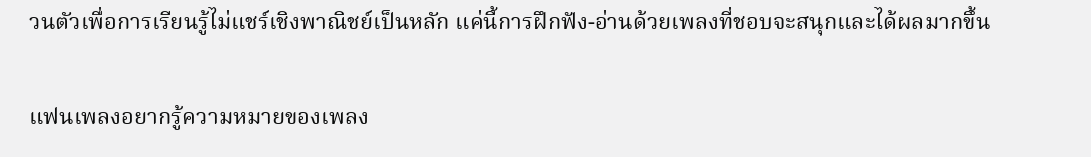วนตัวเพื่อการเรียนรู้ไม่แชร์เชิงพาณิชย์เป็นหลัก แค่นี้การฝึกฟัง-อ่านด้วยเพลงที่ชอบจะสนุกและได้ผลมากขึ้น

แฟนเพลงอยากรู้ความหมายของเพลง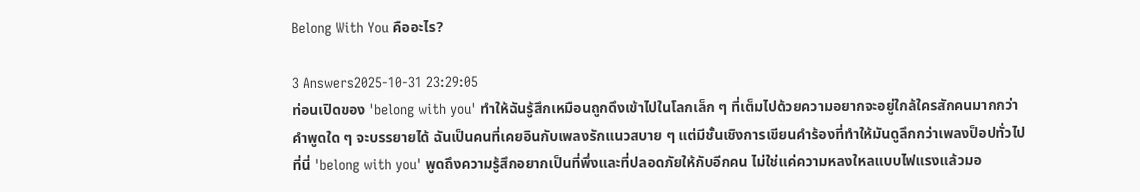Belong With You คืออะไร?

3 Answers2025-10-31 23:29:05
ท่อนเปิดของ 'belong with you' ทำให้ฉันรู้สึกเหมือนถูกดึงเข้าไปในโลกเล็ก ๆ ที่เต็มไปด้วยความอยากจะอยู่ใกล้ใครสักคนมากกว่าคำพูดใด ๆ จะบรรยายได้ ฉันเป็นคนที่เคยอินกับเพลงรักแนวสบาย ๆ แต่มีชั้นเชิงการเขียนคำร้องที่ทำให้มันดูลึกกว่าเพลงป็อปทั่วไป ที่นี่ 'belong with you' พูดถึงความรู้สึกอยากเป็นที่พึ่งและที่ปลอดภัยให้กับอีกคน ไม่ใช่แค่ความหลงใหลแบบไฟแรงแล้วมอ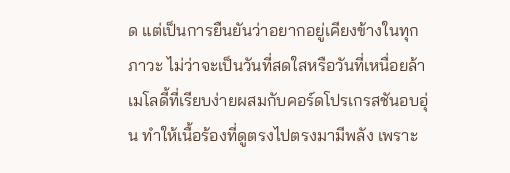ด แต่เป็นการยืนยันว่าอยากอยู่เคียงข้างในทุกภาวะ ไม่ว่าจะเป็นวันที่สดใสหรือวันที่เหนื่อยล้า เมโลดี้ที่เรียบง่ายผสมกับคอร์ดโปรเกรสชันอบอุ่น ทำให้เนื้อร้องที่ดูตรงไปตรงมามีพลัง เพราะ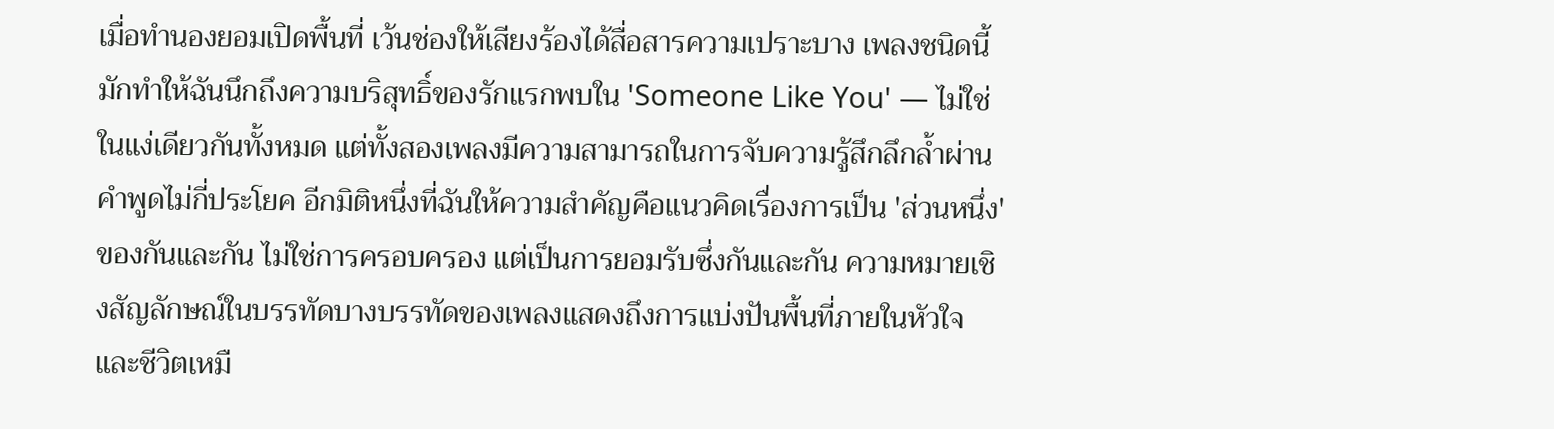เมื่อทำนองยอมเปิดพื้นที่ เว้นช่องให้เสียงร้องได้สื่อสารความเปราะบาง เพลงชนิดนี้มักทำให้ฉันนึกถึงความบริสุทธิ์ของรักแรกพบใน 'Someone Like You' — ไม่ใช่ในแง่เดียวกันทั้งหมด แต่ทั้งสองเพลงมีความสามารถในการจับความรู้สึกลึกล้ำผ่านคำพูดไม่กี่ประโยค อีกมิติหนึ่งที่ฉันให้ความสำคัญคือแนวคิดเรื่องการเป็น 'ส่วนหนึ่ง' ของกันและกัน ไม่ใช่การครอบครอง แต่เป็นการยอมรับซึ่งกันและกัน ความหมายเชิงสัญลักษณ์ในบรรทัดบางบรรทัดของเพลงแสดงถึงการแบ่งปันพื้นที่ภายในหัวใจและชีวิตเหมื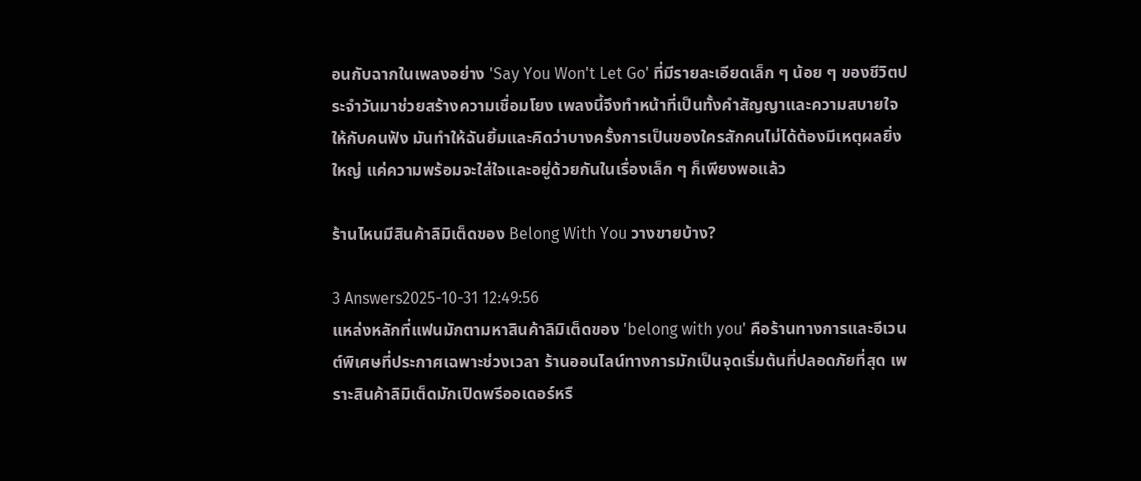อนกับฉากในเพลงอย่าง 'Say You Won't Let Go' ที่มีรายละเอียดเล็ก ๆ น้อย ๆ ของชีวิตประจำวันมาช่วยสร้างความเชื่อมโยง เพลงนี้จึงทำหน้าที่เป็นทั้งคำสัญญาและความสบายใจให้กับคนฟัง มันทำให้ฉันยิ้มและคิดว่าบางครั้งการเป็นของใครสักคนไม่ได้ต้องมีเหตุผลยิ่งใหญ่ แค่ความพร้อมจะใส่ใจและอยู่ด้วยกันในเรื่องเล็ก ๆ ก็เพียงพอแล้ว

ร้านไหนมีสินค้าลิมิเต็ดของ Belong With You วางขายบ้าง?

3 Answers2025-10-31 12:49:56
แหล่งหลักที่แฟนมักตามหาสินค้าลิมิเต็ดของ 'belong with you' คือร้านทางการและอีเวนต์พิเศษที่ประกาศเฉพาะช่วงเวลา ร้านออนไลน์ทางการมักเป็นจุดเริ่มต้นที่ปลอดภัยที่สุด เพราะสินค้าลิมิเต็ดมักเปิดพรีออเดอร์หรื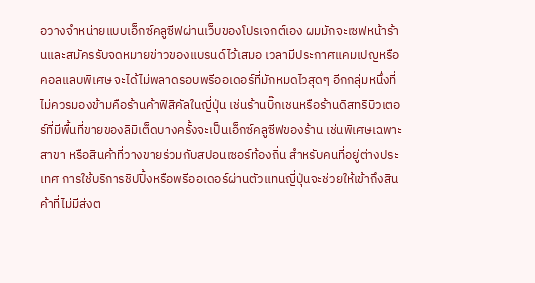อวางจำหน่ายแบบเอ็กซ์คลูซีฟผ่านเว็บของโปรเจกต์เอง ผมมักจะเซฟหน้าร้านและสมัครรับจดหมายข่าวของแบรนด์ไว้เสมอ เวลามีประกาศแคมเปญหรือคอลแลบพิเศษ จะได้ไม่พลาดรอบพรีออเดอร์ที่มักหมดไวสุดๆ อีกกลุ่มหนึ่งที่ไม่ควรมองข้ามคือร้านค้าฟิสิคัลในญี่ปุ่น เช่นร้านบิ๊กเชนหรือร้านดิสทริบิวเตอร์ที่มีพื้นที่ขายของลิมิเต็ดบางครั้งจะเป็นเอ็กซ์คลูซีฟของร้าน เช่นพิเศษเฉพาะสาขา หรือสินค้าที่วางขายร่วมกับสปอนเซอร์ท้องถิ่น สำหรับคนที่อยู่ต่างประเทศ การใช้บริการชิปปิ้งหรือพรีออเดอร์ผ่านตัวแทนญี่ปุ่นจะช่วยให้เข้าถึงสินค้าที่ไม่มีส่งต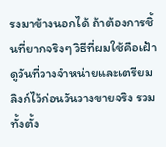รงมาข้างนอกได้ ถ้าต้องการชิ้นที่ยากจริงๆ วิธีที่ผมใช้คือเฝ้าดูวันที่วางจำหน่ายและเตรียมลิงก์ไว้ก่อนวันวางขายจริง รวมทั้งตั้ง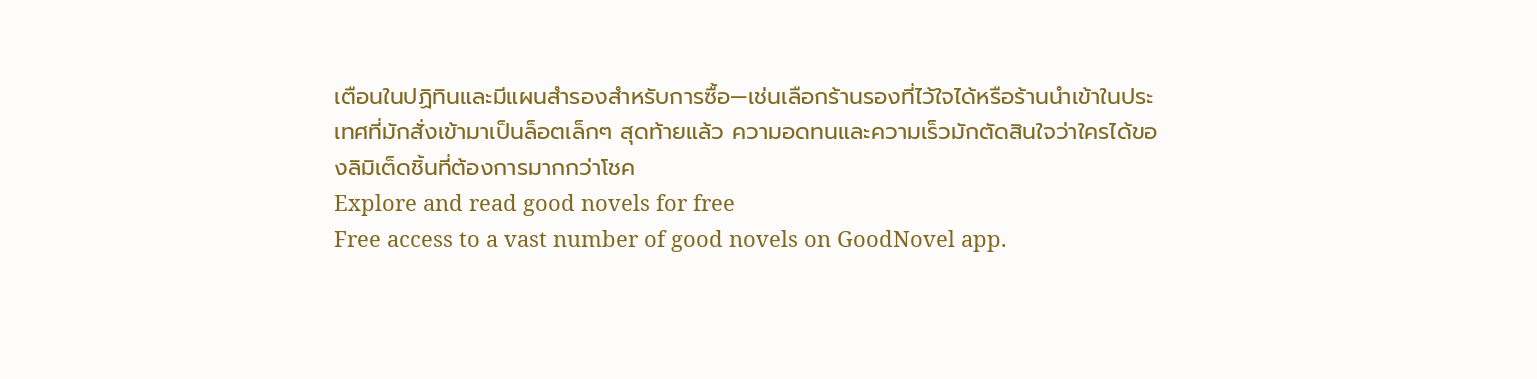เตือนในปฏิทินและมีแผนสำรองสำหรับการซื้อ—เช่นเลือกร้านรองที่ไว้ใจได้หรือร้านนำเข้าในประเทศที่มักสั่งเข้ามาเป็นล็อตเล็กๆ สุดท้ายแล้ว ความอดทนและความเร็วมักตัดสินใจว่าใครได้ของลิมิเต็ดชิ้นที่ต้องการมากกว่าโชค
Explore and read good novels for free
Free access to a vast number of good novels on GoodNovel app.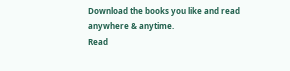Download the books you like and read anywhere & anytime.
Read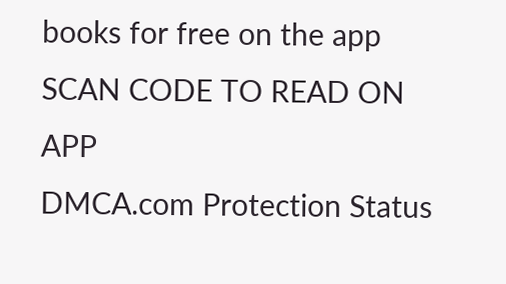books for free on the app
SCAN CODE TO READ ON APP
DMCA.com Protection Status